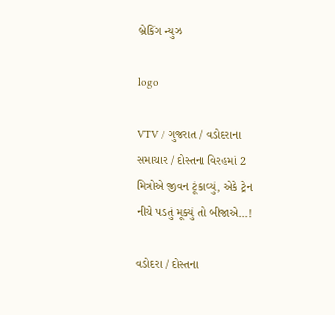બ્રેકિંગ ન્યુઝ

logo

VTV / ગુજરાત / વડોદરાના સમાચાર / દોસ્તના વિરહમાં 2 મિત્રોએ જીવન ટૂંકાવ્યું, એકે ટ્રેન નીચે પડતું મૂક્યું તો બીજાએ...!

વડોદરા / દોસ્તના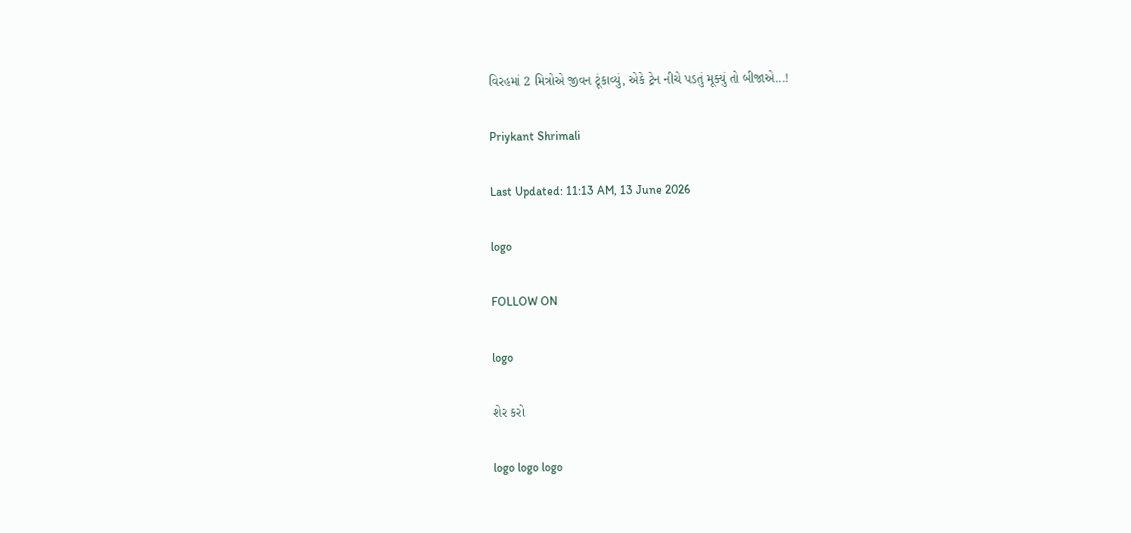વિરહમાં 2 મિત્રોએ જીવન ટૂંકાવ્યું, એકે ટ્રેન નીચે પડતું મૂક્યું તો બીજાએ...!

Priykant Shrimali

Last Updated: 11:13 AM, 13 June 2026

logo

FOLLOW ON

logo

શેર કરો

logo logo logo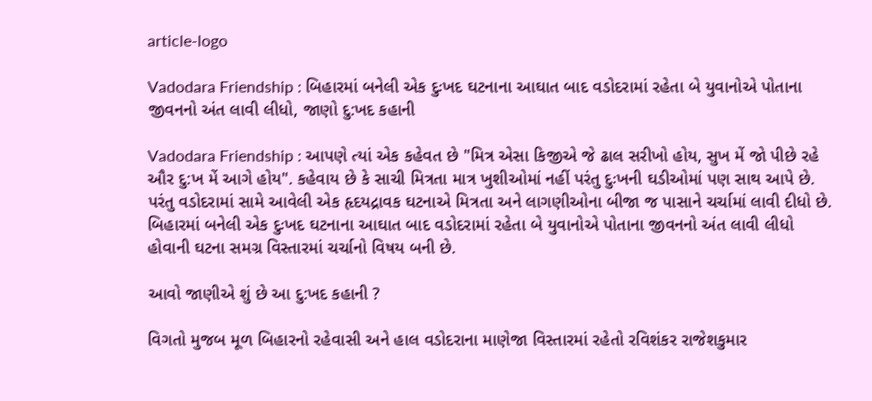article-logo

Vadodara Friendship : બિહારમાં બનેલી એક દુઃખદ ઘટનાના આઘાત બાદ વડોદરામાં રહેતા બે યુવાનોએ પોતાના જીવનનો અંત લાવી લીધો, જાણો દુ:ખદ કહાની

Vadodara Friendship : આપણે ત્યાં એક કહેવત છે "મિત્ર એસા કિજીએ જે ઢાલ સરીખો હોય, સુખ મેં જો પીછે રહે ઔર દુ:ખ મેં આગે હોય". કહેવાય છે કે સાચી મિત્રતા માત્ર ખુશીઓમાં નહીં પરંતુ દુઃખની ઘડીઓમાં પણ સાથ આપે છે. પરંતુ વડોદરામાં સામે આવેલી એક હૃદયદ્રાવક ઘટનાએ મિત્રતા અને લાગણીઓના બીજા જ પાસાને ચર્ચામાં લાવી દીધો છે. બિહારમાં બનેલી એક દુઃખદ ઘટનાના આઘાત બાદ વડોદરામાં રહેતા બે યુવાનોએ પોતાના જીવનનો અંત લાવી લીધો હોવાની ઘટના સમગ્ર વિસ્તારમાં ચર્ચાનો વિષય બની છે.

આવો જાણીએ શું છે આ દુ:ખદ કહાની ?

વિગતો મુજબ મૂળ બિહારનો રહેવાસી અને હાલ વડોદરાના માણેજા વિસ્તારમાં રહેતો રવિશંકર રાજેશકુમાર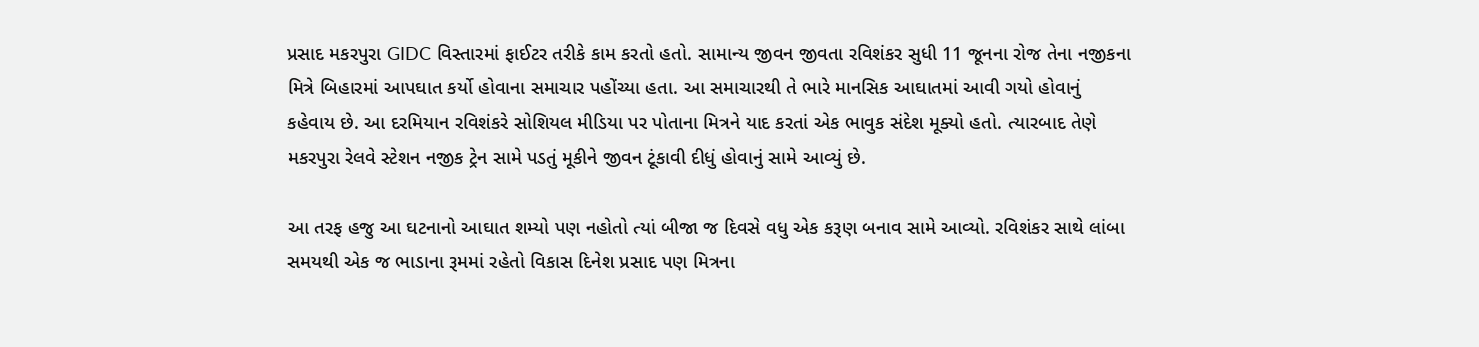પ્રસાદ મકરપુરા GIDC વિસ્તારમાં ફાઈટર તરીકે કામ કરતો હતો. સામાન્ય જીવન જીવતા રવિશંકર સુધી 11 જૂનના રોજ તેના નજીકના મિત્રે બિહારમાં આપઘાત કર્યો હોવાના સમાચાર પહોંચ્યા હતા. આ સમાચારથી તે ભારે માનસિક આઘાતમાં આવી ગયો હોવાનું કહેવાય છે. આ દરમિયાન રવિશંકરે સોશિયલ મીડિયા પર પોતાના મિત્રને યાદ કરતાં એક ભાવુક સંદેશ મૂક્યો હતો. ત્યારબાદ તેણે મકરપુરા રેલવે સ્ટેશન નજીક ટ્રેન સામે પડતું મૂકીને જીવન ટૂંકાવી દીધું હોવાનું સામે આવ્યું છે.

આ તરફ હજુ આ ઘટનાનો આઘાત શમ્યો પણ નહોતો ત્યાં બીજા જ દિવસે વધુ એક કરૂણ બનાવ સામે આવ્યો. રવિશંકર સાથે લાંબા સમયથી એક જ ભાડાના રૂમમાં રહેતો વિકાસ દિનેશ પ્રસાદ પણ મિત્રના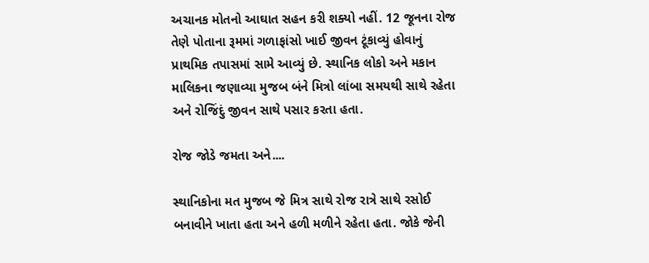અચાનક મોતનો આઘાત સહન કરી શક્યો નહીં. 12 જૂનના રોજ તેણે પોતાના રૂમમાં ગળાફાંસો ખાઈ જીવન ટૂંકાવ્યું હોવાનું પ્રાથમિક તપાસમાં સામે આવ્યું છે. સ્થાનિક લોકો અને મકાન માલિકના જણાવ્યા મુજબ બંને મિત્રો લાંબા સમયથી સાથે રહેતા અને રોજિંદું જીવન સાથે પસાર કરતા હતા.

રોજ જોડે જમતા અને....

સ્થાનિકોના મત મુજબ જે મિત્ર સાથે રોજ રાત્રે સાથે રસોઈ બનાવીને ખાતા હતા અને હળી મળીને રહેતા હતા. જોકે જેની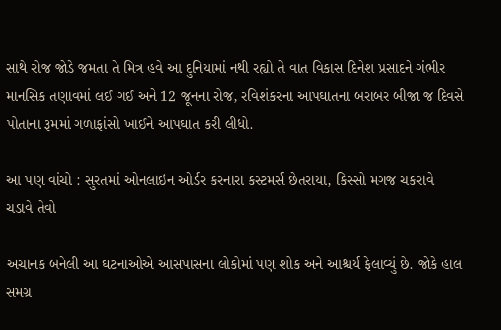સાથે રોજ જોડે જમતા તે મિત્ર હવે આ દુનિયામાં નથી રહ્યો તે વાત વિકાસ દિનેશ પ્રસાદને ગંભીર માનસિક તણાવમાં લઈ ગઈ અને 12 જૂનના રોજ, રવિશંકરના આપઘાતના બરાબર બીજા જ દિવસે પોતાના રૂમમાં ગળાફાંસો ખાઈને આપઘાત કરી લીધો.

આ પણ વાંચો : સુરતમાં ઓનલાઇન ઓર્ડર કરનારા કસ્ટમર્સ છેતરાયા, કિસ્સો મગજ ચકરાવે ચડાવે તેવો

અચાનક બનેલી આ ઘટનાઓએ આસપાસના લોકોમાં પણ શોક અને આશ્ચર્ય ફેલાવ્યું છે. જોકે હાલ સમગ્ર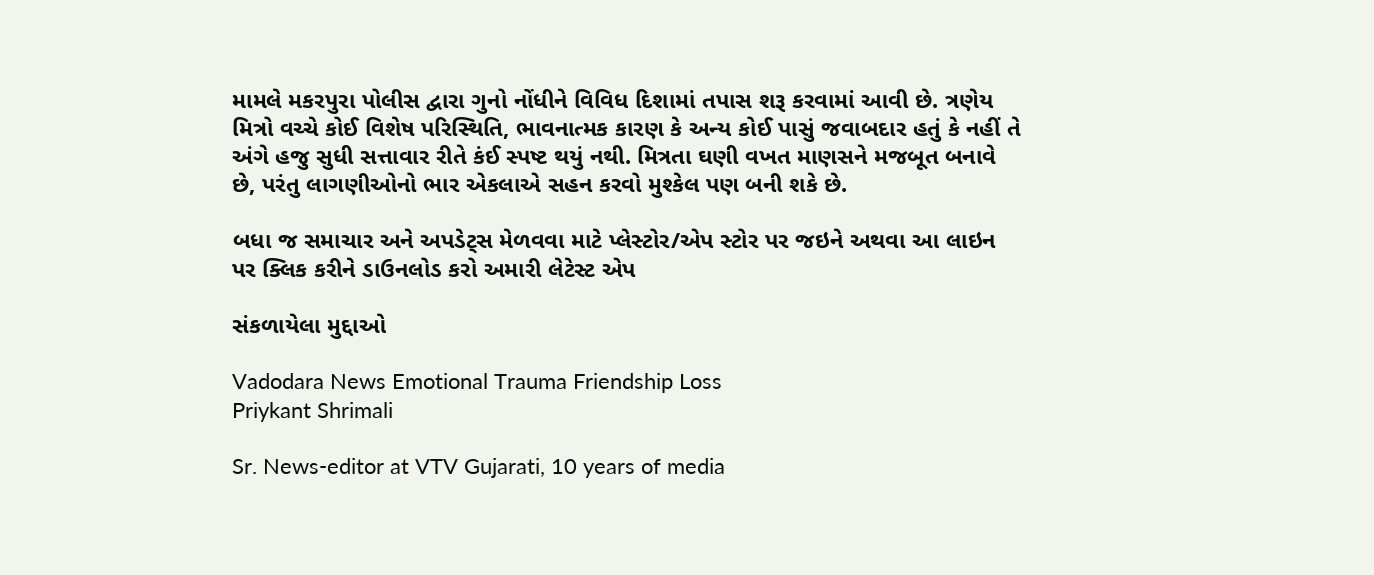મામલે મકરપુરા પોલીસ દ્વારા ગુનો નોંધીને વિવિધ દિશામાં તપાસ શરૂ કરવામાં આવી છે. ત્રણેય મિત્રો વચ્ચે કોઈ વિશેષ પરિસ્થિતિ, ભાવનાત્મક કારણ કે અન્ય કોઈ પાસું જવાબદાર હતું કે નહીં તે અંગે હજુ સુધી સત્તાવાર રીતે કંઈ સ્પષ્ટ થયું નથી. મિત્રતા ઘણી વખત માણસને મજબૂત બનાવે છે, પરંતુ લાગણીઓનો ભાર એકલાએ સહન કરવો મુશ્કેલ પણ બની શકે છે.

બધા જ સમાચાર અને અપડેટ્સ મેળવવા માટે પ્લેસ્ટોર/એપ સ્ટોર પર જઇને અથવા આ લાઇન પર ક્લિક કરીને ડાઉનલોડ કરો અમારી લેટેસ્ટ એપ

સંકળાયેલા મુદ્દાઓ

Vadodara News Emotional Trauma Friendship Loss
Priykant Shrimali

Sr. News-editor at VTV Gujarati, 10 years of media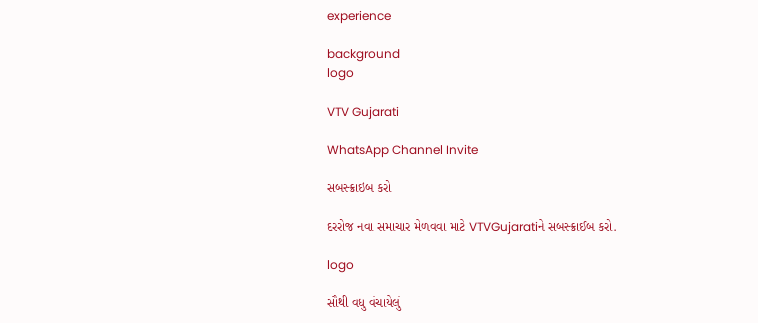experience

background
logo

VTV Gujarati

WhatsApp Channel Invite

સબસ્ક્રાઇબ કરો

દરરોજ નવા સમાચાર મેળવવા માટે VTVGujaratiને સબસ્ક્રાઈબ કરો.

logo

સૌથી વધુ વંચાયેલું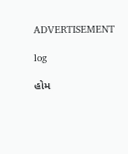ADVERTISEMENT

log

હોમ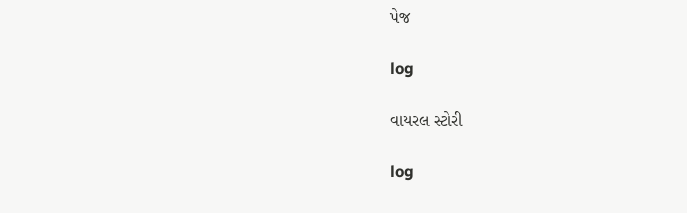પેજ

log

વાયરલ સ્ટોરી

log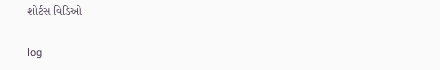શોર્ટસ વિડિઓ

log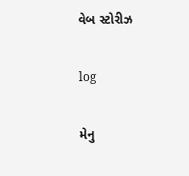વેબ સ્ટોરીઝ

log

મેનુ